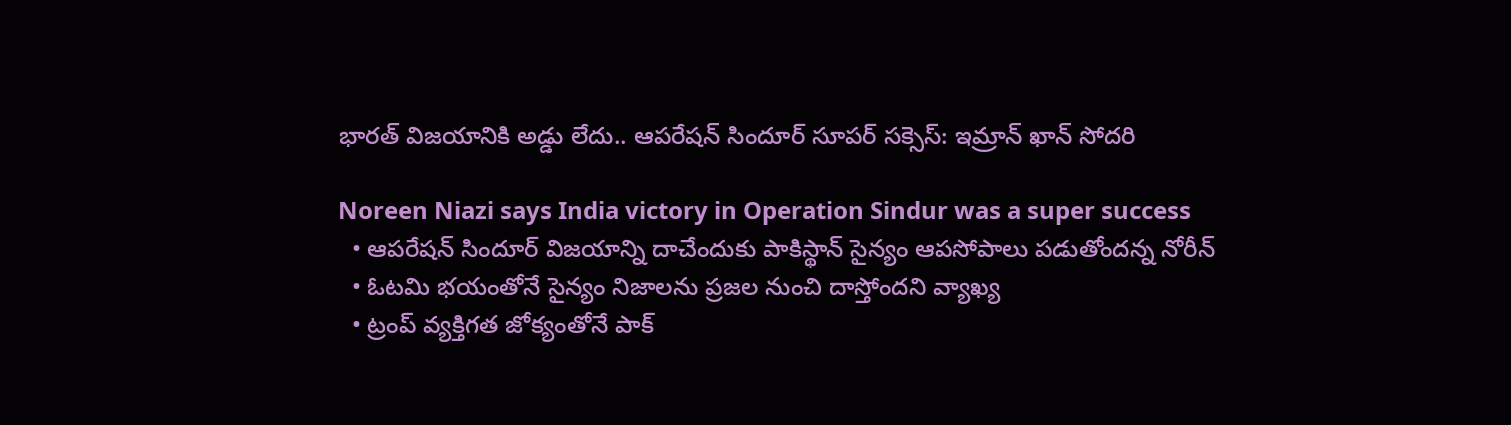భారత్ విజయానికి అడ్డు లేదు.. ఆపరేషన్ సిందూర్ సూపర్ సక్సెస్: ఇమ్రాన్ ఖాన్ సోదరి

Noreen Niazi says India victory in Operation Sindur was a super success
  • ఆపరేషన్ సిందూర్ విజయాన్ని దాచేందుకు పాకిస్థాన్ సైన్యం ఆపసోపాలు పడుతోందన్న నోరీన్
  • ఓటమి భయంతోనే సైన్యం నిజాలను ప్రజల నుంచి దాస్తోందని వ్యాఖ్య
  • ట్రంప్ వ్యక్తిగత జోక్యంతోనే పాక్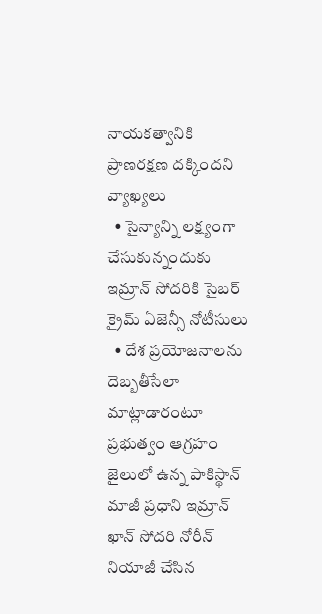నాయకత్వానికి ప్రాణరక్షణ దక్కిందని వ్యాఖ్యలు
  • సైన్యాన్ని లక్ష్యంగా చేసుకున్నందుకు ఇమ్రాన్ సోదరికి సైబర్ క్రైమ్ ఏజెన్సీ నోటీసులు
  • దేశ ప్రయోజనాలను దెబ్బతీసేలా మాట్లాడారంటూ ప్రభుత్వం ఆగ్రహం
జైలులో ఉన్న పాకిస్థాన్ మాజీ ప్రధాని ఇమ్రాన్ ఖాన్ సోదరి నోరీన్ నియాజీ చేసిన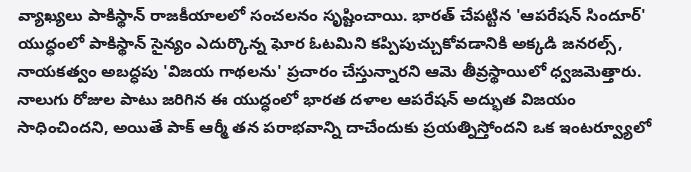వ్యాఖ్యలు పాకిస్థాన్ రాజకీయాలలో సంచలనం సృష్టించాయి. భారత్ చేపట్టిన 'ఆపరేషన్ సిందూర్' యుద్ధంలో పాకిస్థాన్ సైన్యం ఎదుర్కొన్న ఘోర ఓటమిని కప్పిపుచ్చుకోవడానికి అక్కడి జనరల్స్, నాయకత్వం అబద్ధపు 'విజయ గాథలను' ప్రచారం చేస్తున్నారని ఆమె తీవ్రస్థాయిలో ధ్వజమెత్తారు. నాలుగు రోజుల పాటు జరిగిన ఈ యుద్ధంలో భారత దళాల ఆపరేషన్ అద్భుత విజయం సాధించిందని, అయితే పాక్ ఆర్మీ తన పరాభవాన్ని దాచేందుకు ప్రయత్నిస్తోందని ఒక ఇంటర్వ్యూలో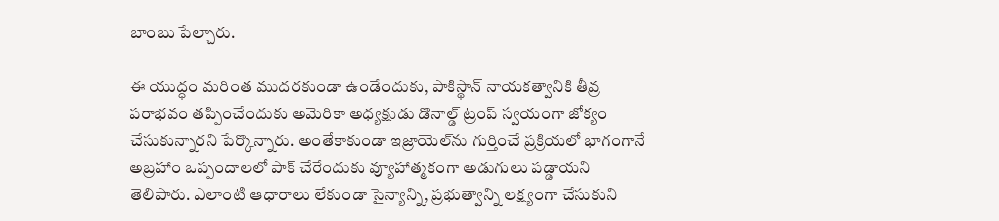బాంబు పేల్చారు.

ఈ యుద్ధం మరింత ముదరకుండా ఉండేందుకు, పాకిస్థాన్ నాయకత్వానికి తీవ్ర పరాభవం తప్పించేందుకు అమెరికా అధ్యక్షుడు డొనాల్డ్ ట్రంప్ స్వయంగా జోక్యం చేసుకున్నారని పేర్కొన్నారు. అంతేకాకుండా ఇజ్రాయెల్‌ను గుర్తించే ప్రక్రియలో భాగంగానే అబ్రహాం ఒప్పందాలలో పాక్ చేరేందుకు వ్యూహాత్మకంగా అడుగులు పడ్డాయని తెలిపారు. ఎలాంటి ఆధారాలు లేకుండా సైన్యాన్ని, ప్రభుత్వాన్ని లక్ష్యంగా చేసుకుని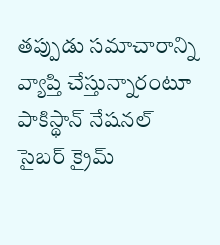తప్పుడు సమాచారాన్ని వ్యాప్తి చేస్తున్నారంటూ పాకిస్థాన్ నేషనల్ సైబర్ క్రైమ్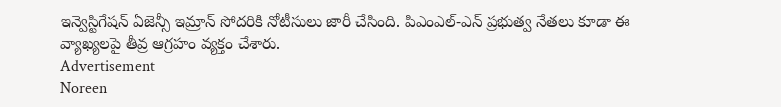ఇన్వెస్టిగేషన్ ఏజెన్సీ ఇమ్రాన్ సోదరికి నోటీసులు జారీ చేసింది. పిఎంఎల్-ఎన్ ప్రభుత్వ నేతలు కూడా ఈ వ్యాఖ్యలపై తీవ్ర ఆగ్రహం వ్యక్తం చేశారు.
Advertisement
Noreen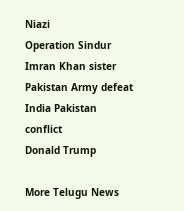Niazi
Operation Sindur
Imran Khan sister
Pakistan Army defeat
India Pakistan conflict
Donald Trump

More Telugu News